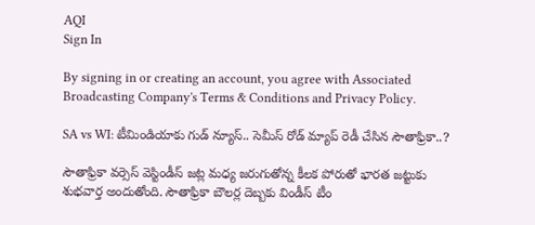AQI
Sign In

By signing in or creating an account, you agree with Associated Broadcasting Company's Terms & Conditions and Privacy Policy.

SA vs WI: టీమిండియాకు గుడ్ న్యూస్.. సెమీస్ రోడ్ మ్యాప్ రెడీ చేసిన సౌతాఫ్రికా..?

సౌతాఫ్రికా వ‌ర్సెస్ వెస్టిండీస్ జ‌ట్ల మ‌ధ్య జ‌రుగుతోన్న కీల‌క పోరుతో భార‌త జ‌ట్టుకు శుభ‌వార్త అందుతోంది. సౌతాఫ్రికా బౌల‌ర్ల దెబ్బ‌కు విండీస్ టీం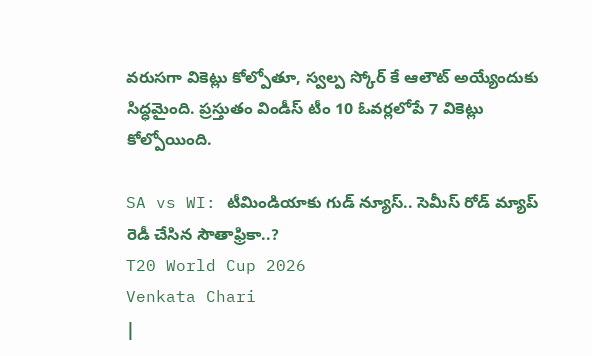వ‌రుస‌గా వికెట్లు కోల్పోతూ, స్వ‌ల్ప స్కోర్ కే ఆలౌట్ అయ్యేందుకు సిద్ధ‌మైంది. ప్ర‌స్తుతం విండీస్ టీం 10 ఓవ‌ర్ల‌లోపే 7 వికెట్లు కోల్పోయింది.

SA vs WI: టీమిండియాకు గుడ్ న్యూస్.. సెమీస్ రోడ్ మ్యాప్ రెడీ చేసిన సౌతాఫ్రికా..?
T20 World Cup 2026
Venkata Chari
|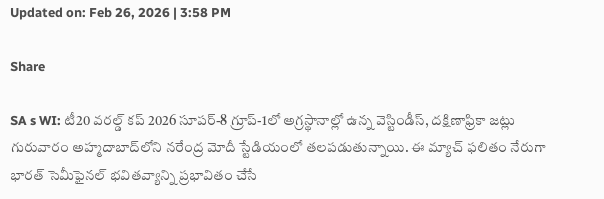Updated on: Feb 26, 2026 | 3:58 PM

Share

SA s WI: టీ20 వరల్డ్ కప్ 2026 సూపర్-8 గ్రూప్-1లో అగ్రస్థానాల్లో ఉన్న వెస్టిండీస్, దక్షిణాఫ్రికా జట్లు గురువారం అహ్మదాబాద్‌లోని నరేంద్ర మోదీ స్టేడియంలో తలపడుతున్నాయి. ఈ మ్యాచ్ ఫలితం నేరుగా భారత్ సెమీఫైనల్ భవితవ్యాన్ని ప్రభావితం చేసే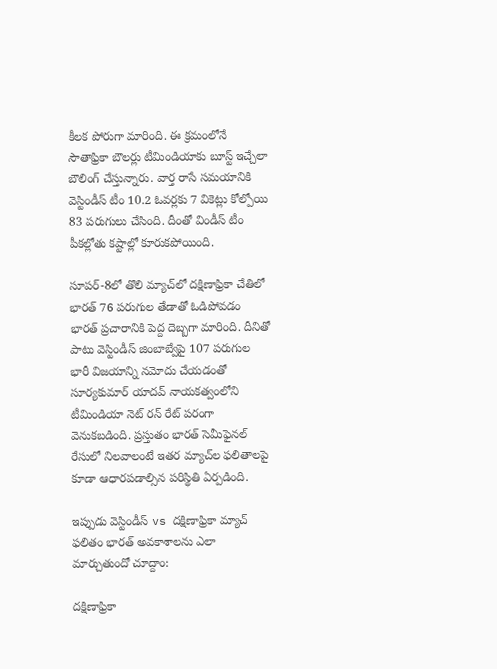కీలక పోరుగా మారింది. ఈ క్ర‌మంలోనే సౌతాఫ్రికా బౌల‌ర్లు టీమిండియాకు బూస్ట్ ఇచ్చేలా బౌలింగ్ చేస్తున్నారు. వార్త రాసే స‌మ‌యానికి వెస్టిండీస్ టీం 10.2 ఓవర్ల‌కు 7 వికెట్లు కోల్పోయి 83 ప‌రుగులు చేసింది. దీంతో విండీస్ టీం పీక‌ల్లోతు క‌ష్టాల్లో కూరుక‌పోయింది.

సూపర్-8లో తొలి మ్యాచ్‌లో దక్షిణాఫ్రికా చేతిలో భారత్ 76 పరుగుల తేడాతో ఓడిపోవడం భారత్ ప్రచారానికి పెద్ద దెబ్బగా మారింది. దీనితో పాటు వెస్టిండీస్ జింబాబ్వేపై 107 పరుగుల భారీ విజయాన్ని నమోదు చేయడంతో సూర్యకుమార్ యాదవ్ నాయకత్వంలోని టీమిండియా నెట్ రన్ రేట్ పరంగా వెనుకబడింది. ప్రస్తుతం భారత్ సెమీఫైనల్ రేసులో నిలవాలంటే ఇతర మ్యాచ్‌ల ఫలితాలపై కూడా ఆధారపడాల్సిన పరిస్థితి ఏర్పడింది.

ఇప్పుడు వెస్టిండీస్ vs దక్షిణాఫ్రికా మ్యాచ్ ఫలితం భారత్ అవకాశాలను ఎలా మార్చుతుందో చూద్దాం:

దక్షిణాఫ్రికా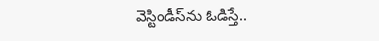వెస్టిండీస్‌ను ఓడిస్తే..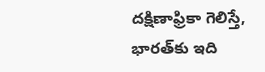దక్షిణాఫ్రికా గెలిస్తే, భారత్‌కు ఇది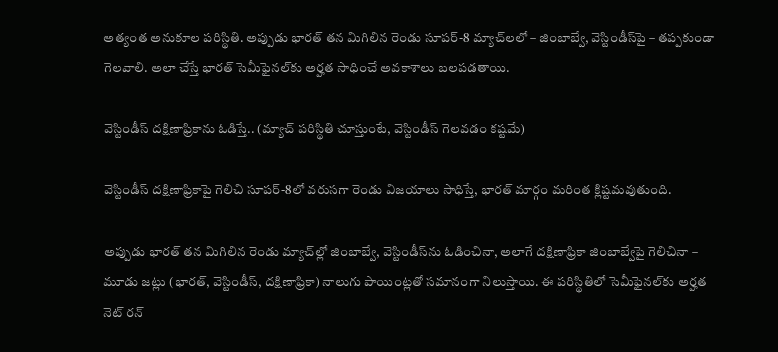అత్యంత అనుకూల పరిస్థితి. అప్పుడు భారత్ తన మిగిలిన రెండు సూపర్-8 మ్యాచ్‌లలో – జింబాబ్వే, వెస్టిండీస్‌పై – తప్పకుండా గెలవాలి. అలా చేస్తే భారత్ సెమీఫైనల్‌కు అర్హత సాధించే అవకాశాలు బలపడతాయి.

వెస్టిండీస్ దక్షిణాఫ్రికాను ఓడిస్తే.. (మ్యాచ్ పరిస్థితి చూస్తుంటే, వెస్టిండీస్ గెల‌వ‌డం క‌ష్ట‌మే)

వెస్టిండీస్ దక్షిణాఫ్రికాపై గెలిచి సూపర్-8లో వరుసగా రెండు విజయాలు సాధిస్తే, భారత్ మార్గం మరింత క్లిష్టమవుతుంది.

అప్పుడు భారత్ తన మిగిలిన రెండు మ్యాచ్‌ల్లో జింబాబ్వే, వెస్టిండీస్‌ను ఓడించినా, అలాగే దక్షిణాఫ్రికా జింబాబ్వేపై గెలిచినా – మూడు జట్లు (భారత్, వెస్టిండీస్, దక్షిణాఫ్రికా) నాలుగు పాయింట్లతో సమానంగా నిలుస్తాయి. ఈ పరిస్థితిలో సెమీఫైనల్‌కు అర్హత నెట్ రన్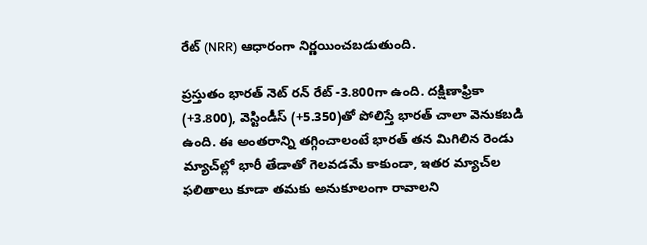రేట్ (NRR) ఆధారంగా నిర్ణయించబడుతుంది.

ప్రస్తుతం భారత్ నెట్ రన్ రేట్ -3.800గా ఉంది. దక్షిణాఫ్రికా (+3.800), వెస్టిండీస్ (+5.350)తో పోలిస్తే భారత్ చాలా వెనుకబడి ఉంది. ఈ అంతరాన్ని తగ్గించాలంటే భారత్ తన మిగిలిన రెండు మ్యాచ్‌ల్లో భారీ తేడాతో గెలవడమే కాకుండా, ఇతర మ్యాచ్‌ల ఫలితాలు కూడా తమకు అనుకూలంగా రావాలని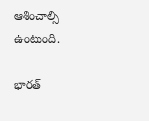ఆశించాల్సి ఉంటుంది.

భారత్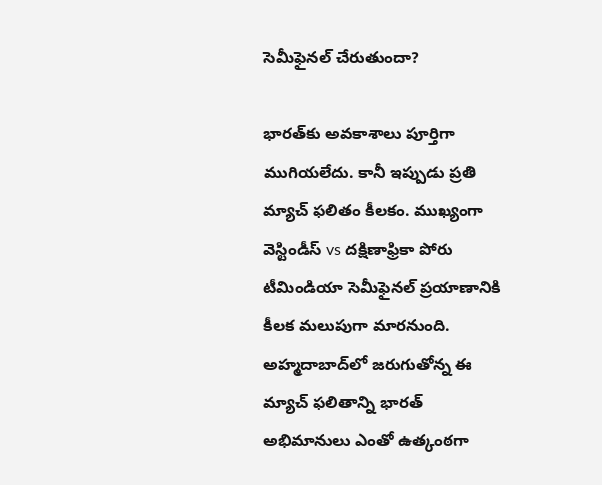సెమీఫైనల్ చేరుతుందా?

భారత్‌కు అవకాశాలు పూర్తిగా ముగియలేదు. కానీ ఇప్పుడు ప్రతి మ్యాచ్ ఫలితం కీలకం. ముఖ్యంగా వెస్టిండీస్ vs దక్షిణాఫ్రికా పోరు టీమిండియా సెమీఫైనల్ ప్రయాణానికి కీలక మలుపుగా మారనుంది. అహ్మదాబాద్‌లో జరుగుతోన్న‌ ఈ మ్యాచ్ ఫలితాన్ని భారత్ అభిమానులు ఎంతో ఉత్కంఠగా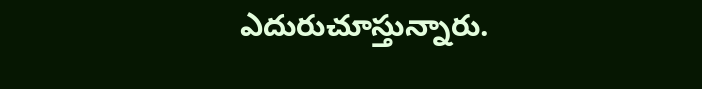ఎదురుచూస్తున్నారు.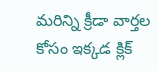మరిన్ని క్రీడా వార్తల కోసం ఇక్కడ క్లిక్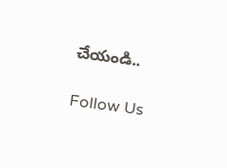చేయండి..

Follow Us